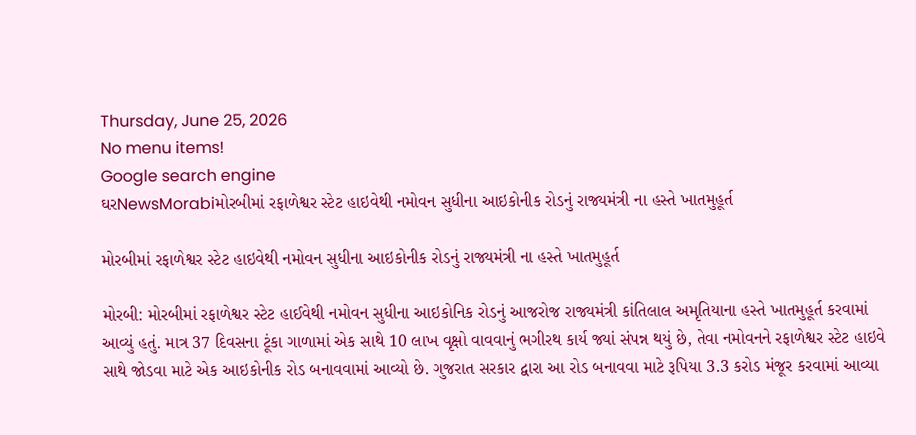Thursday, June 25, 2026
No menu items!
Google search engine
ઘરNewsMorabiમોરબીમાં રફાળેશ્વર સ્ટેટ હાઇવેથી નમોવન સુધીના આઇકોનીક રોડનું રાજ્યમંત્રી ના હસ્તે ખાતમુહૂર્ત

મોરબીમાં રફાળેશ્વર સ્ટેટ હાઇવેથી નમોવન સુધીના આઇકોનીક રોડનું રાજ્યમંત્રી ના હસ્તે ખાતમુહૂર્ત

મોરબી: મોરબીમાં રફાળેશ્વર સ્ટેટ હાઈવેથી નમોવન સુધીના આઇકોનિક રોડનું આજરોજ રાજ્યમંત્રી કાંતિલાલ અમૃતિયાના હસ્તે ખાતમુહૂર્ત કરવામાં આવ્યું હતું. માત્ર 37 દિવસના ટૂંકા ગાળામાં એક સાથે 10 લાખ વૃક્ષો વાવવાનું ભગીરથ કાર્ય જ્યાં સંપન્ન થયું છે, તેવા નમોવનને રફાળેશ્વર સ્ટેટ હાઇવે સાથે જોડવા માટે એક આઇકોનીક રોડ બનાવવામાં આવ્યો છે. ગુજરાત સરકાર દ્વારા આ રોડ બનાવવા માટે રૂપિયા 3.3 કરોડ મંજૂર કરવામાં આવ્યા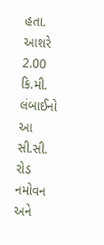હતા. આશરે 2.00 કિ.મી. લંબાઈનો આ સી.સી. રોડ નમોવન અને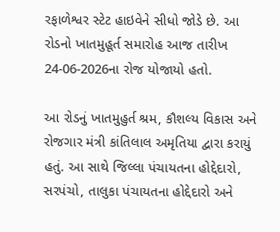રફાળેશ્વર સ્ટેટ હાઇવેને સીધો જોડે છે. આ રોડનો ખાતમુહૂર્ત સમારોહ આજ તારીખ 24-06-2026ના રોજ યોજાયો હતો.

આ રોડનું ખાતમુહુર્ત શ્રમ, કૌશલ્ય વિકાસ અને રોજગાર મંત્રી કાંતિલાલ અમૃતિયા દ્વારા કરાયું હતું. આ સાથે જિલ્લા પંચાયતના હોદ્દેદારો, સરપંચો, તાલુકા પંચાયતના હોદ્દેદારો અને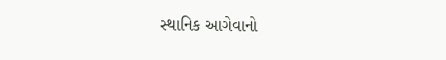સ્થાનિક આગેવાનો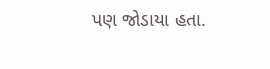પણ જોડાયા હતા.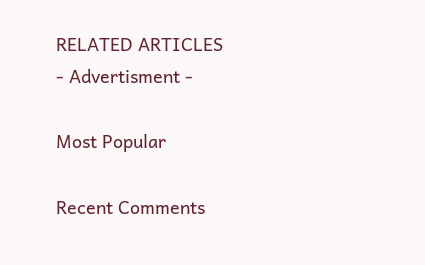RELATED ARTICLES
- Advertisment -

Most Popular

Recent Comments